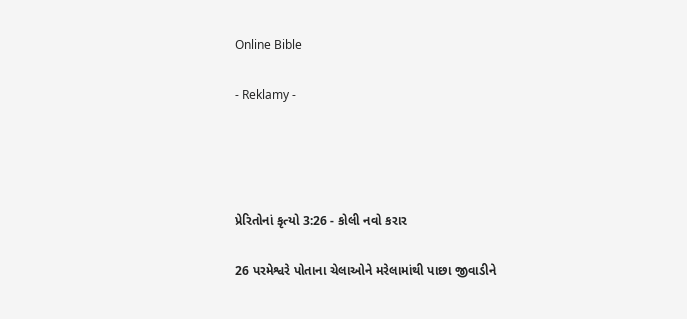Online Bible

- Reklamy -




પ્રેરિતોનાં કૃત્યો 3:26 - કોલી નવો કરાર

26 પરમેશ્વરે પોતાના ચેલાઓને મરેલામાંથી પાછા જીવાડીને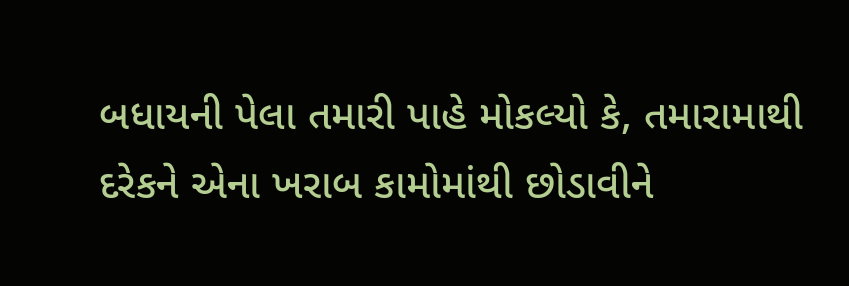બધાયની પેલા તમારી પાહે મોકલ્યો કે, તમારામાથી દરેકને એના ખરાબ કામોમાંથી છોડાવીને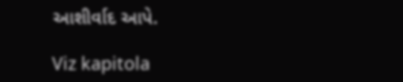આશીર્વાદ આપે.

Viz kapitola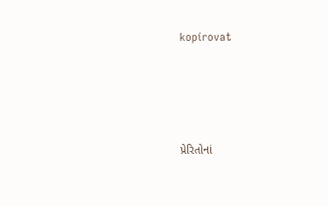kopírovat




પ્રેરિતોનાં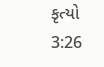કૃત્યો 3:26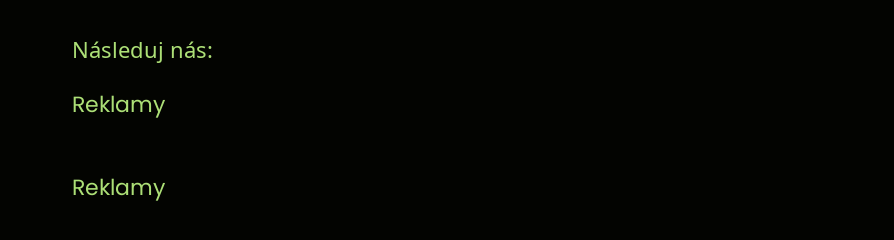Následuj nás:

Reklamy


Reklamy